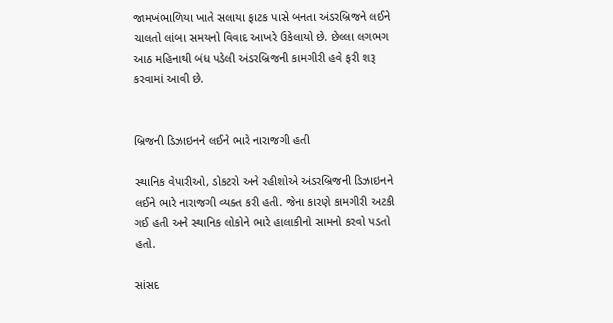જામખંભાળિયા ખાતે સલાયા ફાટક પાસે બનતા અંડરબ્રિજને લઈને ચાલતો લાંબા સમયનો વિવાદ આખરે ઉકેલાયો છે. છેલ્લા લગભગ આઠ મહિનાથી બંધ પડેલી અંડરબ્રિજની કામગીરી હવે ફરી શરૂ કરવામાં આવી છે.


બ્રિજની ડિઝાઇનને લઈને ભારે નારાજગી હતી

સ્થાનિક વેપારીઓ, ડોકટરો અને રહીશોએ અંડરબ્રિજની ડિઝાઇનને લઈને ભારે નારાજગી વ્યક્ત કરી હતી. જેના કારણે કામગીરી અટકી ગઈ હતી અને સ્થાનિક લોકોને ભારે હાલાકીનો સામનો કરવો પડતો હતો.

સાંસદ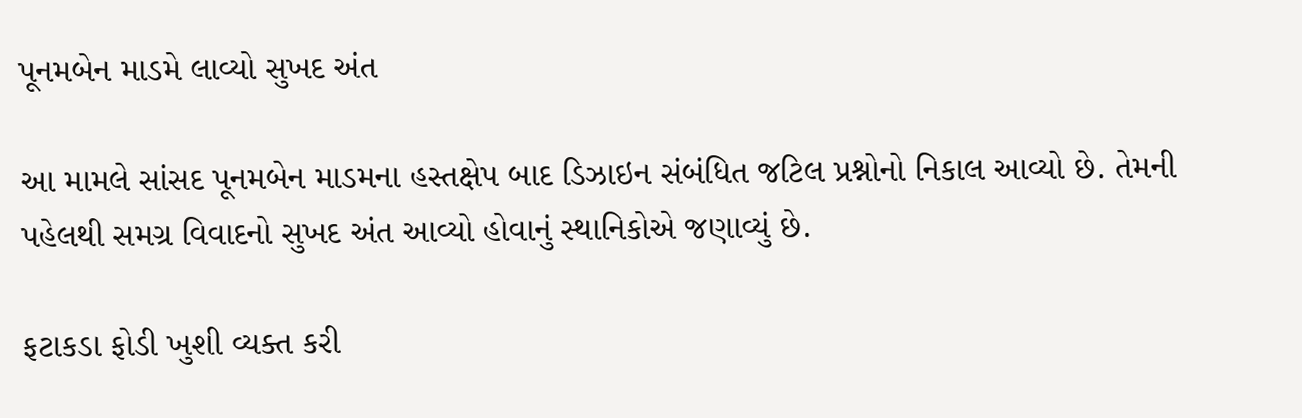પૂનમબેન માડમે લાવ્યો સુખદ અંત

આ મામલે સાંસદ પૂનમબેન માડમના હસ્તક્ષેપ બાદ ડિઝાઇન સંબંધિત જટિલ પ્રશ્નોનો નિકાલ આવ્યો છે. તેમની પહેલથી સમગ્ર વિવાદનો સુખદ અંત આવ્યો હોવાનું સ્થાનિકોએ જણાવ્યું છે.

ફટાકડા ફોડી ખુશી વ્યક્ત કરી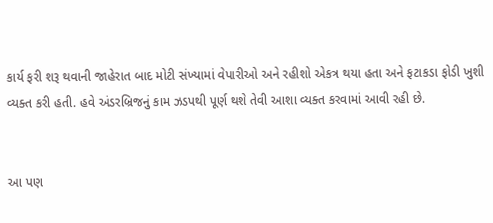કાર્ય ફરી શરૂ થવાની જાહેરાત બાદ મોટી સંખ્યામાં વેપારીઓ અને રહીશો એકત્ર થયા હતા અને ફટાકડા ફોડી ખુશી વ્યક્ત કરી હતી. હવે અંડરબ્રિજનું કામ ઝડપથી પૂર્ણ થશે તેવી આશા વ્યક્ત કરવામાં આવી રહી છે.


આ પણ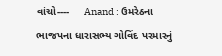વાંચો----     Anand : ઉમરેઠના ભાજપના ધારાસભ્ય ગોવિંદ પરમારનું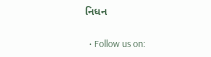નિધન

  • Follow us on: